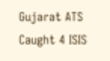Gujarat ATS Caught 4 ISIS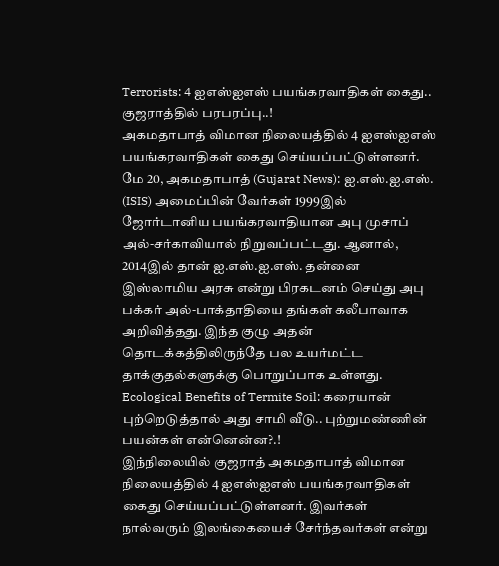Terrorists: 4 ஐஎஸ்ஐஎஸ் பயங்கரவாதிகள் கைது.. குஜராத்தில் பரபரப்பு..!
அகமதாபாத் விமான நிலையத்தில் 4 ஐஎஸ்ஐஎஸ் பயங்கரவாதிகள் கைது செய்யப்பட்டுள்ளனர்.
மே 20, அகமதாபாத் (Gujarat News): ஐ.எஸ்.ஐ.எஸ். (ISIS) அமைப்பின் வேர்கள் 1999இல் ஜோர்டானிய பயங்கரவாதியான அபு முசாப் அல்-சர்காவியால் நிறுவப்பட்டது. ஆனால், 2014இல் தான் ஐ.எஸ்.ஐ.எஸ். தன்னை இஸ்லாமிய அரசு என்று பிரகடனம் செய்து அபு பக்கர் அல்-பாக்தாதியை தங்கள் கலீபாவாக அறிவித்தது. இந்த குழு அதன் தொடக்கத்திலிருந்தே பல உயர்மட்ட தாக்குதல்களுக்கு பொறுப்பாக உள்ளது. Ecological Benefits of Termite Soil: கரையான் புற்றெடுத்தால் அது சாமி வீடு.. புற்றுமண்ணின் பயன்கள் என்னென்ன?.!
இந்நிலையில் குஜராத் அகமதாபாத் விமான நிலையத்தில் 4 ஐஎஸ்ஐஎஸ் பயங்கரவாதிகள் கைது செய்யப்பட்டுள்ளனர். இவர்கள் நால்வரும் இலங்கையைச் சேர்ந்தவர்கள் என்று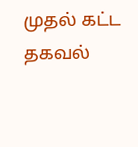முதல் கட்ட தகவல்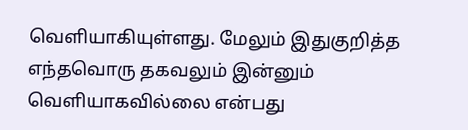வெளியாகியுள்ளது. மேலும் இதுகுறித்த எந்தவொரு தகவலும் இன்னும் வெளியாகவில்லை என்பது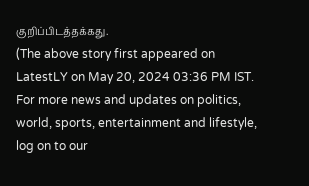குறிப்பிடத்தக்கது.
(The above story first appeared on LatestLY on May 20, 2024 03:36 PM IST. For more news and updates on politics, world, sports, entertainment and lifestyle, log on to our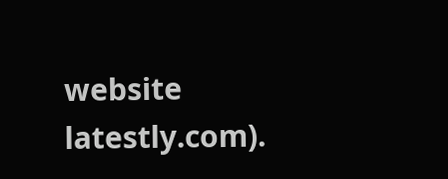website latestly.com).